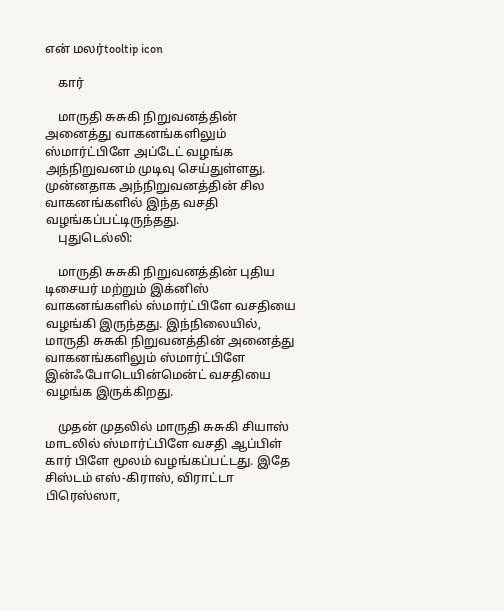என் மலர்tooltip icon

    கார்

    மாருதி சுசுகி நிறுவனத்தின் அனைத்து வாகனங்களிலும் ஸ்மார்ட்பிளே அப்டேட் வழங்க அந்நிறுவனம் முடிவு செய்துள்ளது. முன்னதாக அந்நிறுவனத்தின் சில வாகனங்களில் இந்த வசதி வழங்கப்பட்டிருந்தது.
    புதுடெல்லி:

    மாருதி சுசுகி நிறுவனத்தின் புதிய டிசையர் மற்றும் இக்னிஸ் வாகனங்களில் ஸ்மார்ட்பிளே வசதியை வழங்கி இருந்தது. இந்நிலையில், மாருதி சுசுகி நிறுவனத்தின் அனைத்து வாகனங்களிலும் ஸ்மார்ட்பிளே இன்ஃபோடெயின்மென்ட் வசதியை வழங்க இருக்கிறது.

    முதன் முதலில் மாருதி சுசுகி சியாஸ் மாடலில் ஸ்மார்ட்பிளே வசதி ஆப்பிள் கார் பிளே மூலம் வழங்கப்பட்டது. இதே சிஸ்டம் எஸ்-கிராஸ், விராட்டா பிரெஸ்ஸா,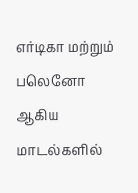எர்டிகா மற்றும் பலெனோ ஆகிய மாடல்களில்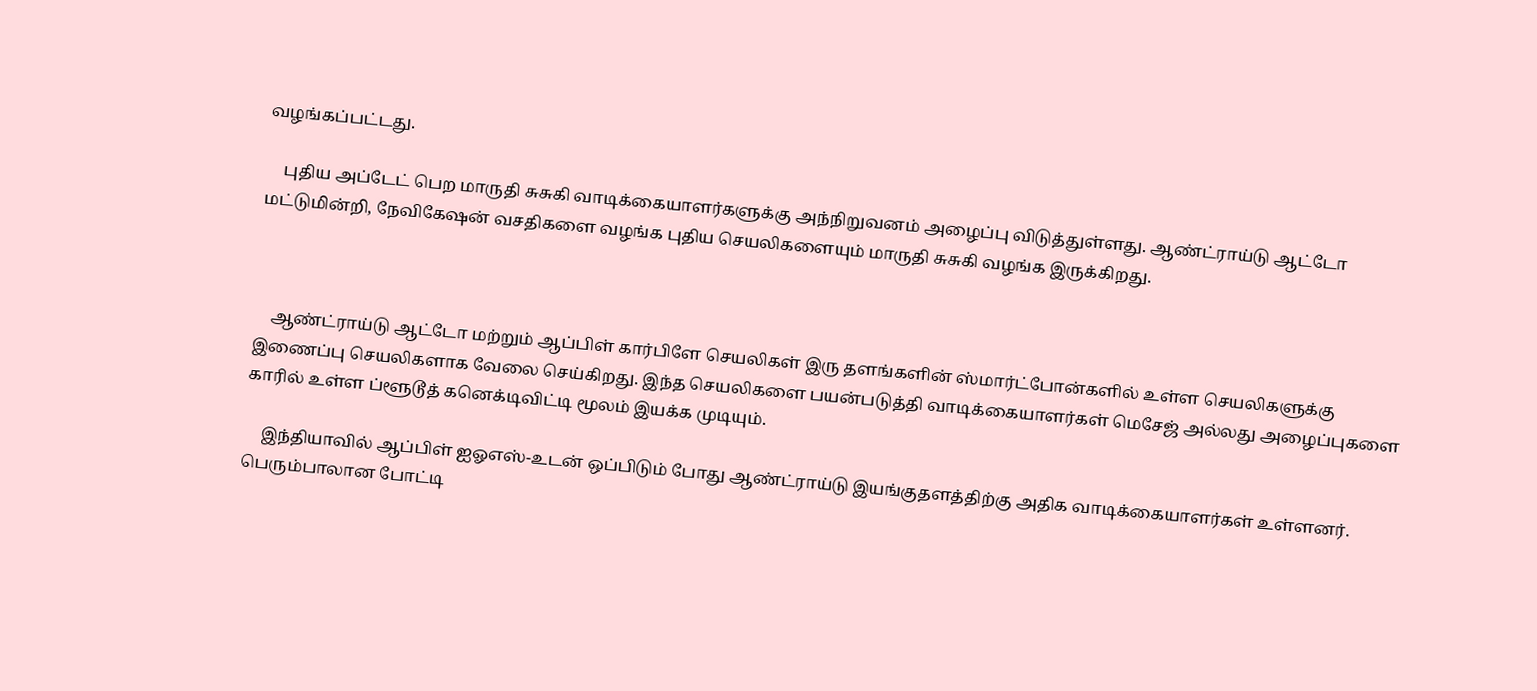வழங்கப்பட்டது.

    புதிய அப்டேட் பெற மாருதி சுசுகி வாடிக்கையாளர்களுக்கு அந்நிறுவனம் அழைப்பு விடுத்துள்ளது. ஆண்ட்ராய்டு ஆட்டோ மட்டுமின்றி, நேவிகேஷன் வசதிகளை வழங்க புதிய செயலிகளையும் மாருதி சுசுகி வழங்க இருக்கிறது.



    ஆண்ட்ராய்டு ஆட்டோ மற்றும் ஆப்பிள் கார்பிளே செயலிகள் இரு தளங்களின் ஸ்மார்ட்போன்களில் உள்ள செயலிகளுக்கு இணைப்பு செயலிகளாக வேலை செய்கிறது. இந்த செயலிகளை பயன்படுத்தி வாடிக்கையாளர்கள் மெசேஜ் அல்லது அழைப்புகளை காரில் உள்ள ப்ளூடூத் கனெக்டிவிட்டி மூலம் இயக்க முடியும்.

    இந்தியாவில் ஆப்பிள் ஐஓஎஸ்-உடன் ஒப்பிடும் போது ஆண்ட்ராய்டு இயங்குதளத்திற்கு அதிக வாடிக்கையாளர்கள் உள்ளனர். பெரும்பாலான போட்டி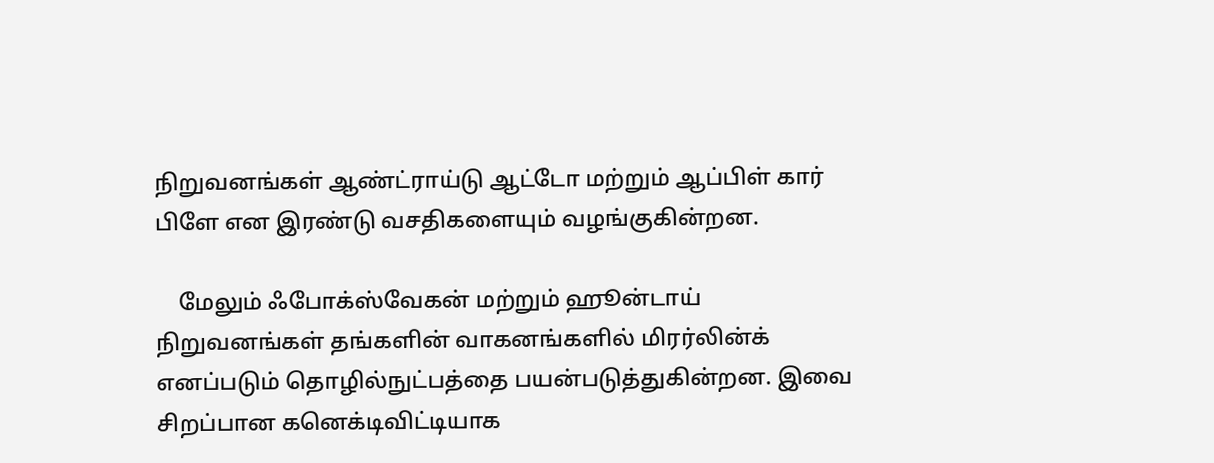நிறுவனங்கள் ஆண்ட்ராய்டு ஆட்டோ மற்றும் ஆப்பிள் கார் பிளே என இரண்டு வசதிகளையும் வழங்குகின்றன.

    மேலும் ஃபோக்ஸ்வேகன் மற்றும் ஹூன்டாய் நிறுவனங்கள் தங்களின் வாகனங்களில் மிரர்லின்க் எனப்படும் தொழில்நுட்பத்தை பயன்படுத்துகின்றன. இவை சிறப்பான கனெக்டிவிட்டியாக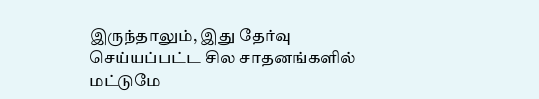இருந்தாலும், இது தேர்வு செய்யப்பட்ட சில சாதனங்களில் மட்டுமே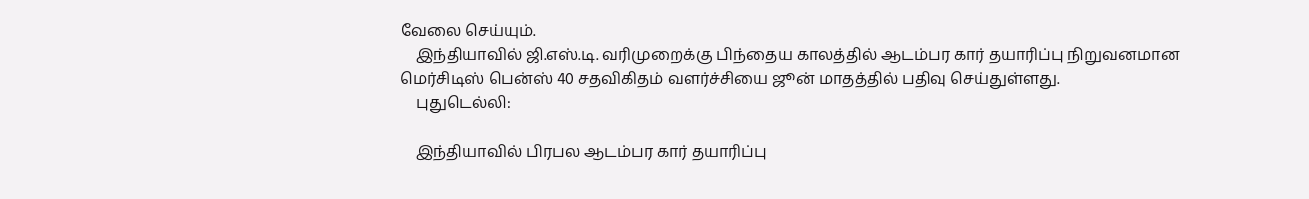வேலை செய்யும்.
    இந்தியாவில் ஜி.எஸ்.டி. வரிமுறைக்கு பிந்தைய காலத்தில் ஆடம்பர கார் தயாரிப்பு நிறுவனமான மெர்சிடிஸ் பென்ஸ் 40 சதவிகிதம் வளர்ச்சியை ஜூன் மாதத்தில் பதிவு செய்துள்ளது.
    புதுடெல்லி:

    இந்தியாவில் பிரபல ஆடம்பர கார் தயாரிப்பு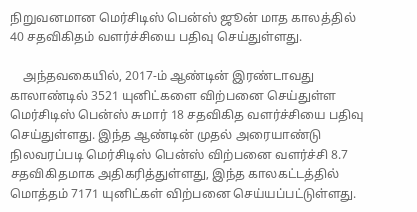நிறுவனமான மெர்சிடிஸ் பென்ஸ் ஜூன் மாத காலத்தில் 40 சதவிகிதம் வளர்ச்சியை பதிவு செய்துள்ளது.

    அந்தவகையில், 2017-ம் ஆண்டின் இரண்டாவது காலாண்டில் 3521 யுனிட்களை விற்பனை செய்துள்ள மெர்சிடிஸ் பென்ஸ் சுமார் 18 சதவிகித வளர்ச்சியை பதிவு செய்துள்ளது. இந்த ஆண்டின் முதல் அரையாண்டு நிலவரப்படி மெர்சிடிஸ் பென்ஸ் விற்பனை வளர்ச்சி 8.7 சதவிகிதமாக அதிகரித்துள்ளது, இந்த காலகட்டத்தில் மொத்தம் 7171 யுனிட்கள் விற்பனை செய்யப்பட்டுள்ளது.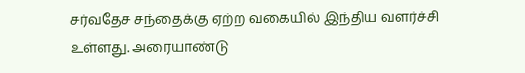சர்வதேச சந்தைக்கு ஏற்ற வகையில் இந்திய வளர்ச்சி உள்ளது. அரையாண்டு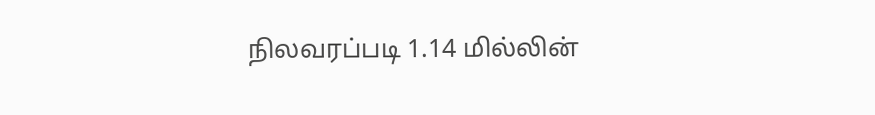நிலவரப்படி 1.14 மில்லின்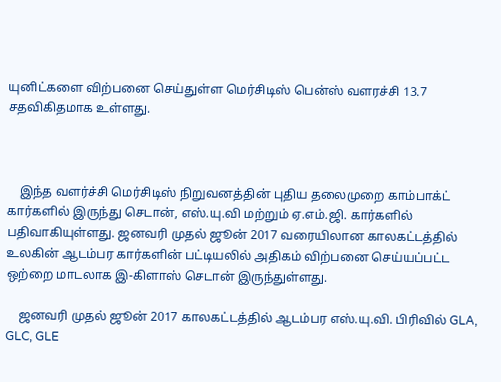யுனிட்களை விற்பனை செய்துள்ள மெர்சிடிஸ் பென்ஸ் வளரச்சி 13.7 சதவிகிதமாக உள்ளது.



    இந்த வளர்ச்சி மெர்சிடிஸ் நிறுவனத்தின் புதிய தலைமுறை காம்பாக்ட் கார்களில் இருந்து செடான், எஸ்.யு.வி மற்றும் ஏ.எம்.ஜி. கார்களில் பதிவாகியுள்ளது. ஜனவரி முதல் ஜூன் 2017 வரையிலான காலகட்டத்தில் உலகின் ஆடம்பர கார்களின் பட்டியலில் அதிகம் விற்பனை செய்யப்பட்ட ஒற்றை மாடலாக இ-கிளாஸ் செடான் இருந்துள்ளது.

    ஜனவரி முதல் ஜூன் 2017 காலகட்டத்தில் ஆடம்பர எஸ்.யு.வி. பிரிவில் GLA, GLC, GLE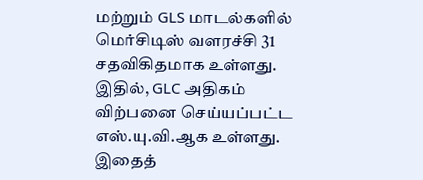மற்றும் GLS மாடல்களில் மெர்சிடிஸ் வளரச்சி 31 சதவிகிதமாக உள்ளது. இதில், GLC அதிகம் விற்பனை செய்யப்பட்ட எஸ்.யு.வி.ஆக உள்ளது. இதைத்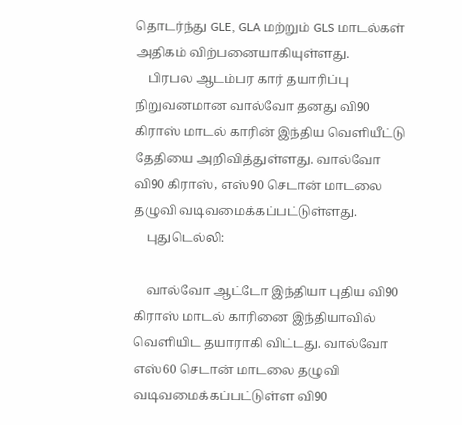தொடர்ந்து GLE, GLA மற்றும் GLS மாடல்கள் அதிகம் விற்பனையாகியுள்ளது.
    பிரபல ஆடம்பர கார் தயாரிப்பு நிறுவனமான வால்வோ தனது வி90 கிராஸ் மாடல் காரின் இந்திய வெளியீட்டு தேதியை அறிவித்துள்ளது. வால்வோ வி90 கிராஸ், எஸ்90 செடான் மாடலை தழுவி வடிவமைக்கப்பட்டுள்ளது.
    புதுடெல்லி:

    வால்வோ ஆட்டோ இந்தியா புதிய வி90 கிராஸ் மாடல் காரினை இந்தியாவில் வெளியிட தயாராகி விட்டது. வால்வோ எஸ்60 செடான் மாடலை தழுவி வடிவமைக்கப்பட்டுள்ள வி90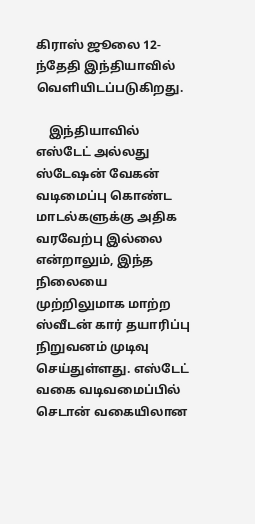கிராஸ் ஜூலை 12-ந்தேதி இந்தியாவில் வெளியிடப்படுகிறது.

    இந்தியாவில் எஸ்டேட் அல்லது ஸ்டேஷன் வேகன் வடிமைப்பு கொண்ட மாடல்களுக்கு அதிக வரவேற்பு இல்லை என்றாலும், இந்த நிலையை முற்றிலுமாக மாற்ற ஸ்வீடன் கார் தயாரிப்பு நிறுவனம் முடிவு செய்துள்ளது. எஸ்டேட் வகை வடிவமைப்பில் செடான் வகையிலான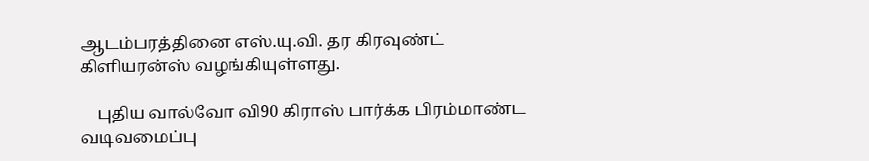ஆடம்பரத்தினை எஸ்.யு.வி. தர கிரவுண்ட் கிளியரன்ஸ் வழங்கியுள்ளது.

    புதிய வால்வோ வி90 கிராஸ் பார்க்க பிரம்மாண்ட வடிவமைப்பு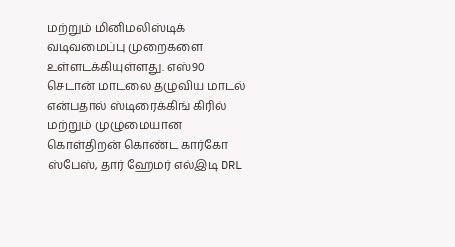மற்றும் மினிமலிஸ்டிக் வடிவமைப்பு முறைகளை உள்ளடக்கியுள்ளது. எஸ்90 செடான் மாடலை தழுவிய மாடல் என்பதால் ஸ்டிரைக்கிங் கிரில் மற்றும் முழுமையான கொள்திறன் கொண்ட கார்கோ ஸ்பேஸ், தார் ஹேமர் எல்இடி DRL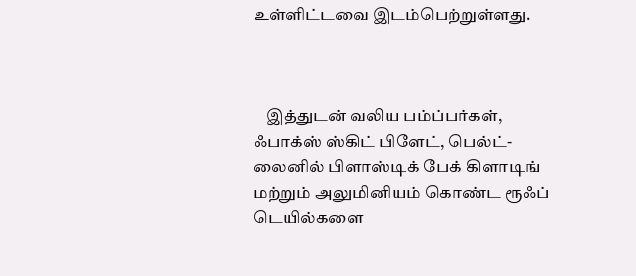உள்ளிட்டவை இடம்பெற்றுள்ளது.



    இத்துடன் வலிய பம்ப்பர்கள், ஃபாக்ஸ் ஸ்கிட் பிளேட், பெல்ட்-லைனில் பிளாஸ்டிக் பேக் கிளாடிங் மற்றும் அலுமினியம் கொண்ட ரூஃப் டெயில்களை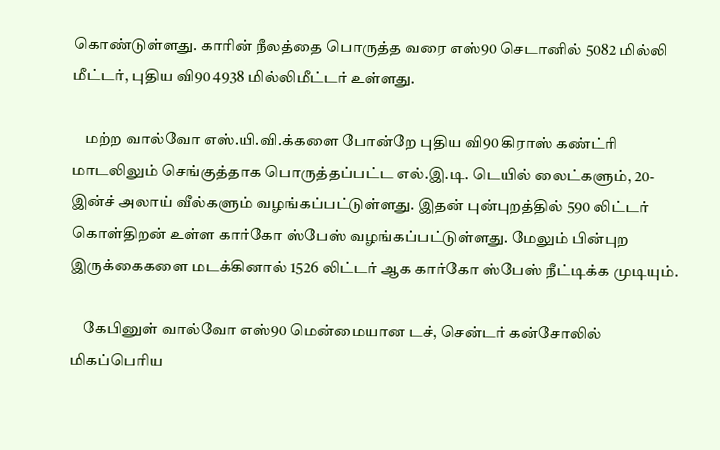கொண்டுள்ளது. காரின் நீலத்தை பொருத்த வரை எஸ்90 செடானில் 5082 மில்லி மீட்டர், புதிய வி90 4938 மில்லிமீட்டர் உள்ளது.

    மற்ற வால்வோ எஸ்.யி.வி.க்களை போன்றே புதிய வி90 கிராஸ் கண்ட்ரி மாடலிலும் செங்குத்தாக பொருத்தப்பட்ட எல்.இ.டி. டெயில் லைட்களும், 20-இன்ச் அலாய் வீல்களும் வழங்கப்பட்டுள்ளது. இதன் புன்புறத்தில் 590 லிட்டர் கொள்திறன் உள்ள கார்கோ ஸ்பேஸ் வழங்கப்பட்டுள்ளது. மேலும் பின்புற இருக்கைகளை மடக்கினால் 1526 லிட்டர் ஆக கார்கோ ஸ்பேஸ் நீட்டிக்க முடியும்.

    கேபினுள் வால்வோ எஸ்90 மென்மையான டச், சென்டர் கன்சோலில் மிகப்பெரிய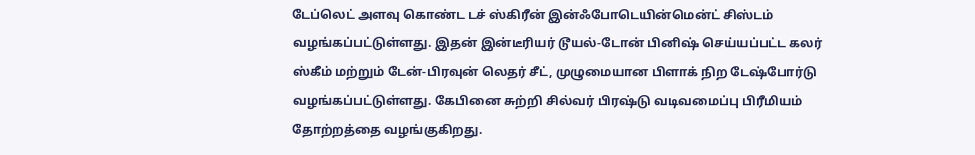டேப்லெட் அளவு கொண்ட டச் ஸ்கிரீன் இன்ஃபோடெயின்மென்ட் சிஸ்டம் வழங்கப்பட்டுள்ளது. இதன் இன்டீரியர் டூயல்-டோன் பினிஷ் செய்யப்பட்ட கலர் ஸ்கீம் மற்றும் டேன்-பிரவுன் லெதர் சீட், முழுமையான பிளாக் நிற டேஷ்போர்டு வழங்கப்பட்டுள்ளது. கேபினை சுற்றி சில்வர் பிரஷ்டு வடிவமைப்பு பிரீமியம் தோற்றத்தை வழங்குகிறது.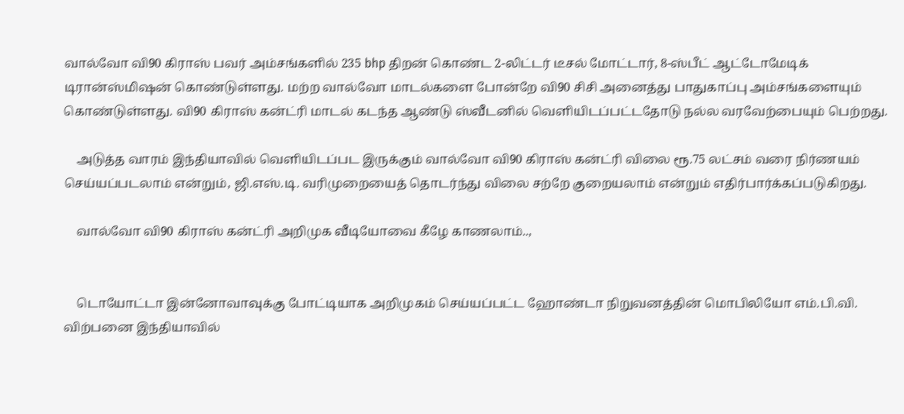வால்வோ வி90 கிராஸ் பவர் அம்சங்களில் 235 bhp திறன் கொண்ட 2-லிட்டர் டீசல் மோட்டார், 8-ஸ்பீட் ஆட்டோமேடிக் டிரான்ஸ்மிஷன் கொண்டுள்ளது. மற்ற வால்வோ மாடல்களை போன்றே வி90 சிசி அனைத்து பாதுகாப்பு அம்சங்களையும் கொண்டுள்ளது. வி90 கிராஸ் கன்ட்ரி மாடல் கடந்த ஆண்டு ஸ்வீடனில் வெளியிடப்பட்டதோடு நல்ல வரவேற்பையும் பெற்றது.

    அடுத்த வாரம் இந்தியாவில் வெளியிடப்பட இருக்கும் வால்வோ வி90 கிராஸ் கன்ட்ரி விலை ரூ.75 லட்சம் வரை நிர்ணயம் செய்யப்படலாம் என்றும், ஜி.எஸ்.டி. வரிமுறையைத் தொடர்ந்து விலை சற்றே குறையலாம் என்றும் எதிர்பார்க்கப்படுகிறது.

    வால்வோ வி90 கிராஸ் கன்ட்ரி அறிமுக வீடியோவை கீழே காணலாம்..,


    டொயோட்டா இன்னோவாவுக்கு போட்டியாக அறிமுகம் செய்யப்பட்ட ஹோண்டா நிறுவனத்தின் மொபிலியோ எம்.பி.வி. விற்பனை இந்தியாவில்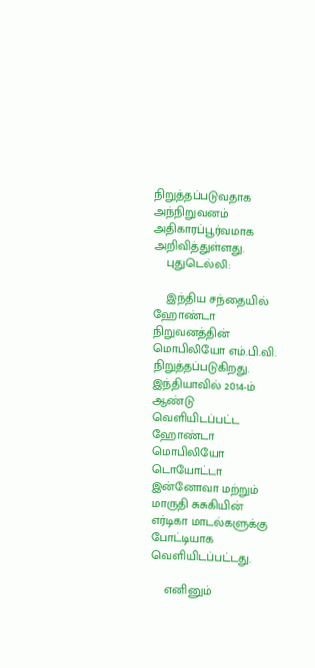நிறுத்தப்படுவதாக அந்நிறுவனம் அதிகாரப்பூர்வமாக அறிவித்துள்ளது.
    புதுடெல்லி:

    இந்திய சந்தையில் ஹோண்டா நிறுவனத்தின் மொபிலியோ எம்.பி.வி. நிறுத்தப்படுகிறது. இந்தியாவில் 2014-ம் ஆண்டு வெளியிடப்பட்ட ஹோண்டா மொபிலியோ டொயோட்டா இன்னோவா மற்றும் மாருதி சுசுகியின் எர்டிகா மாடல்களுக்கு போட்டியாக வெளியிடப்பட்டது.

    எனினும்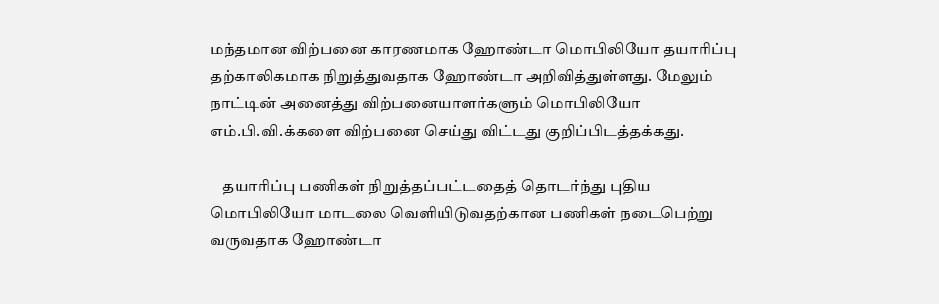மந்தமான விற்பனை காரணமாக ஹோண்டா மொபிலியோ தயாரிப்பு தற்காலிகமாக நிறுத்துவதாக ஹோண்டா அறிவித்துள்ளது. மேலும் நாட்டின் அனைத்து விற்பனையாளர்களும் மொபிலியோ எம்.பி.வி.க்களை விற்பனை செய்து விட்டது குறிப்பிடத்தக்கது.

    தயாரிப்பு பணிகள் நிறுத்தப்பட்டதைத் தொடர்ந்து புதிய மொபிலியோ மாடலை வெளியிடுவதற்கான பணிகள் நடைபெற்று வருவதாக ஹோண்டா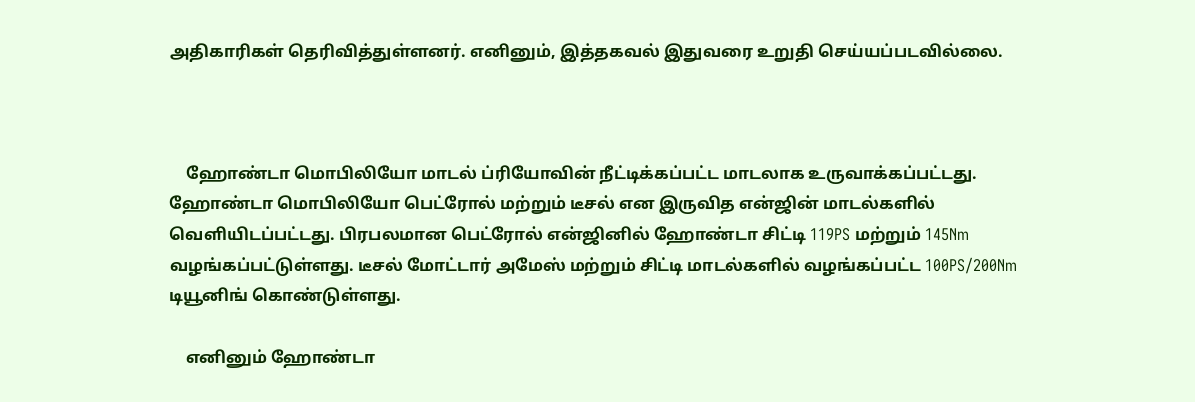அதிகாரிகள் தெரிவித்துள்ளனர். எனினும், இத்தகவல் இதுவரை உறுதி செய்யப்படவில்லை.



    ஹோண்டா மொபிலியோ மாடல் ப்ரியோவின் நீட்டிக்கப்பட்ட மாடலாக உருவாக்கப்பட்டது. ஹோண்டா மொபிலியோ பெட்ரோல் மற்றும் டீசல் என இருவித என்ஜின் மாடல்களில் வெளியிடப்பட்டது. பிரபலமான பெட்ரோல் என்ஜினில் ஹோண்டா சிட்டி 119PS மற்றும் 145Nm வழங்கப்பட்டுள்ளது. டீசல் மோட்டார் அமேஸ் மற்றும் சிட்டி மாடல்களில் வழங்கப்பட்ட 100PS/200Nm டியூனிங் கொண்டுள்ளது.

    எனினும் ஹோண்டா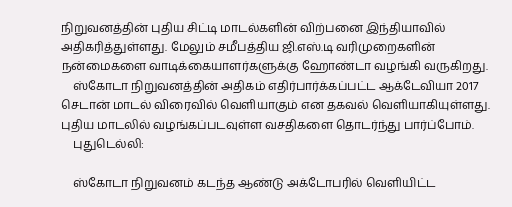நிறுவனத்தின் புதிய சிட்டி மாடல்களின் விற்பனை இந்தியாவில் அதிகரித்துள்ளது. மேலும் சமீபத்திய ஜி.எஸ்.டி வரிமுறைகளின் நன்மைகளை வாடிக்கையாளர்களுக்கு ஹோண்டா வழங்கி வருகிறது.
    ஸ்கோடா நிறுவனத்தின் அதிகம் எதிர்பார்க்கப்பட்ட ஆக்டேவியா 2017 செடான் மாடல் விரைவில் வெளியாகும் என தகவல் வெளியாகியுள்ளது. புதிய மாடலில் வழங்கப்படவுள்ள வசதிகளை தொடர்ந்து பார்ப்போம்.
    புதுடெல்லி:

    ஸ்கோடா நிறுவனம் கடந்த ஆண்டு அக்டோபரில் வெளியிட்ட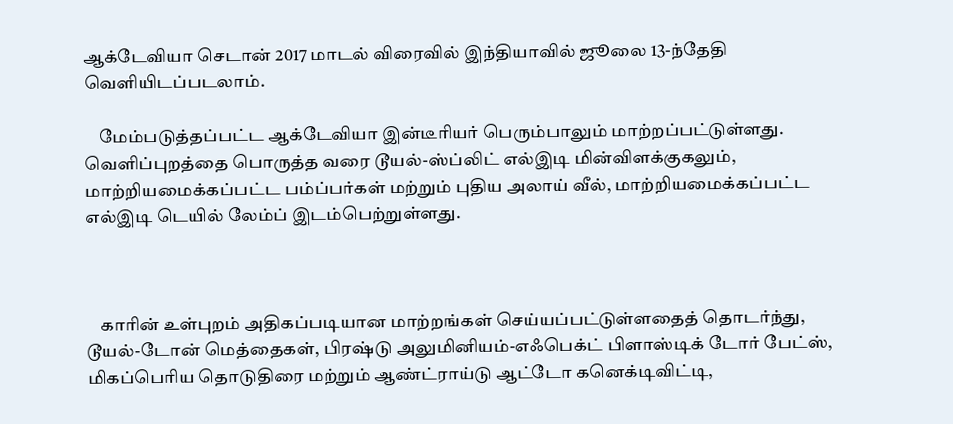ஆக்டேவியா செடான் 2017 மாடல் விரைவில் இந்தியாவில் ஜூலை 13-ந்தேதி வெளியிடப்படலாம்.

    மேம்படுத்தப்பட்ட ஆக்டேவியா இன்டீரியர் பெரும்பாலும் மாற்றப்பட்டுள்ளது. வெளிப்புறத்தை பொருத்த வரை டூயல்-ஸ்ப்லிட் எல்இடி மின்விளக்குகலும், மாற்றியமைக்கப்பட்ட பம்ப்பர்கள் மற்றும் புதிய அலாய் வீல், மாற்றியமைக்கப்பட்ட எல்இடி டெயில் லேம்ப் இடம்பெற்றுள்ளது.



    காரின் உள்புறம் அதிகப்படியான மாற்றங்கள் செய்யப்பட்டுள்ளதைத் தொடர்ந்து, டூயல்-டோன் மெத்தைகள், பிரஷ்டு அலுமினியம்-எஃபெக்ட் பிளாஸ்டிக் டோர் பேட்ஸ், மிகப்பெரிய தொடுதிரை மற்றும் ஆண்ட்ராய்டு ஆட்டோ கனெக்டிவிட்டி,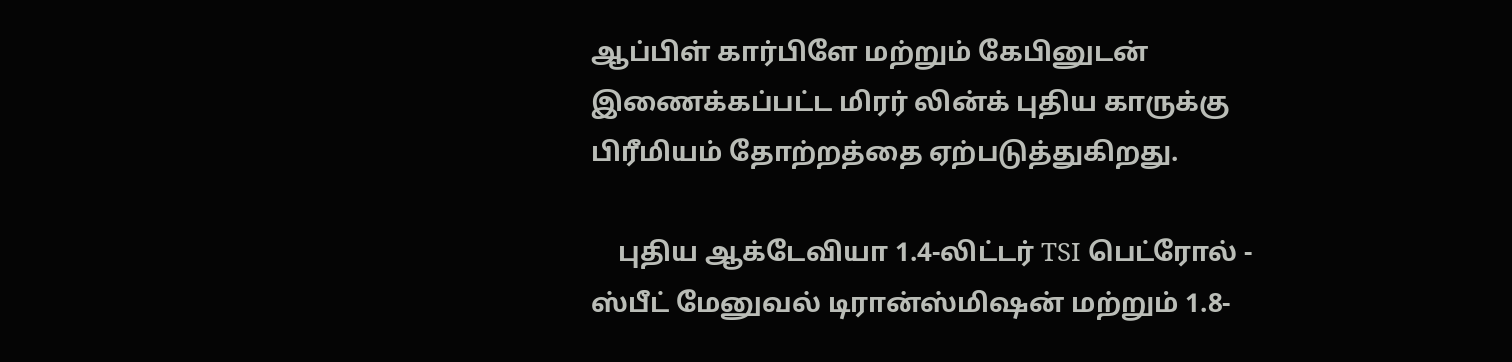ஆப்பிள் கார்பிளே மற்றும் கேபினுடன் இணைக்கப்பட்ட மிரர் லின்க் புதிய காருக்கு பிரீமியம் தோற்றத்தை ஏற்படுத்துகிறது.

    புதிய ஆக்டேவியா 1.4-லிட்டர் TSI பெட்ரோல் - ஸ்பீட் மேனுவல் டிரான்ஸ்மிஷன் மற்றும் 1.8-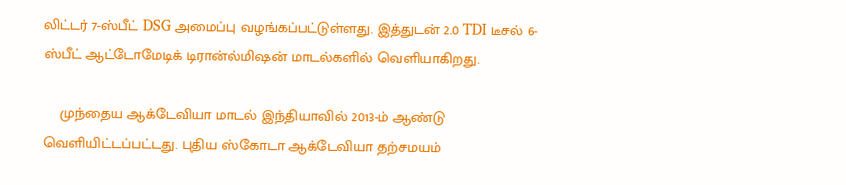லிட்டர் 7-ஸ்பீட் DSG அமைப்பு வழங்கப்பட்டுள்ளது. இத்துடன் 2.0 TDI டீசல் 6-ஸ்பீட் ஆட்டோமேடிக் டிரான்ல்மிஷன் மாடல்களில் வெளியாகிறது.

    முந்தைய ஆக்டேவியா மாடல் இந்தியாவில் 2013-ம் ஆண்டு வெளியிட்டப்பட்டது. புதிய ஸ்கோடா ஆக்டேவியா தற்சமயம்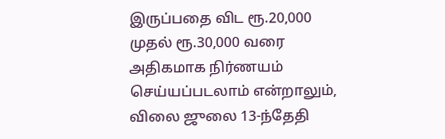இருப்பதை விட ரூ.20,000 முதல் ரூ.30,000 வரை அதிகமாக நிர்ணயம் செய்யப்படலாம் என்றாலும், விலை ஜுலை 13-ந்தேதி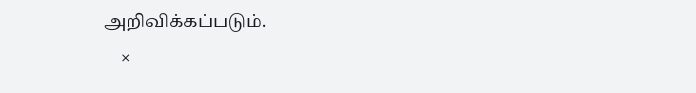அறிவிக்கப்படும்.
    ×